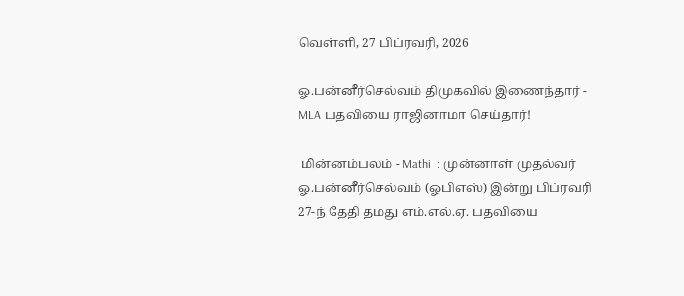வெள்ளி, 27 பிப்ரவரி, 2026

ஓ.பன்னீர்செல்வம் திமுகவில் இணைந்தார் - MLA பதவியை ராஜினாமா செய்தார்!

 மின்னம்பலம் - Mathi  : முன்னாள் முதல்வர் ஓ.பன்னீர்செல்வம் (ஓபிஎஸ்) இன்று பிப்ரவரி 27-ந் தேதி தமது எம்.எல்.ஏ. பதவியை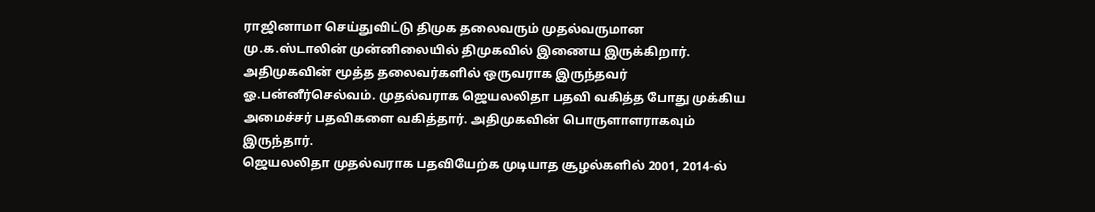ராஜினாமா செய்துவிட்டு திமுக தலைவரும் முதல்வருமான மு.க.ஸ்டாலின் முன்னிலையில் திமுகவில் இணைய இருக்கிறார்.
அதிமுகவின் மூத்த தலைவர்களில் ஒருவராக இருந்தவர் ஓ.பன்னீர்செல்வம். முதல்வராக ஜெயலலிதா பதவி வகித்த போது முக்கிய அமைச்சர் பதவிகளை வகித்தார். அதிமுகவின் பொருளாளராகவும் இருந்தார்.
ஜெயலலிதா முதல்வராக பதவியேற்க முடியாத சூழல்களில் 2001, 2014-ல்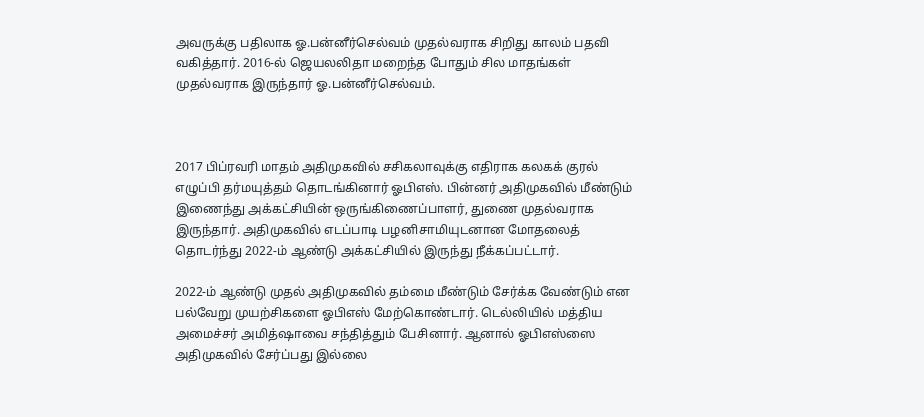அவருக்கு பதிலாக ஓ.பன்னீர்செல்வம் முதல்வராக சிறிது காலம் பதவி வகித்தார். 2016-ல் ஜெயலலிதா மறைந்த போதும் சில மாதங்கள் முதல்வராக இருந்தார் ஓ.பன்னீர்செல்வம்.



2017 பிப்ரவரி மாதம் அதிமுகவில் சசிகலாவுக்கு எதிராக கலகக் குரல் எழுப்பி தர்மயுத்தம் தொடங்கினார் ஓபிஎஸ். பின்னர் அதிமுகவில் மீண்டும் இணைந்து அக்கட்சியின் ஒருங்கிணைப்பாளர், துணை முதல்வராக இருந்தார். அதிமுகவில் எடப்பாடி பழனிசாமியுடனான மோதலைத் தொடர்ந்து 2022-ம் ஆண்டு அக்கட்சியில் இருந்து நீக்கப்பட்டார்.

2022-ம் ஆண்டு முதல் அதிமுகவில் தம்மை மீண்டும் சேர்க்க வேண்டும் என பல்வேறு முயற்சிகளை ஓபிஎஸ் மேற்கொண்டார். டெல்லியில் மத்திய அமைச்சர் அமித்ஷாவை சந்தித்தும் பேசினார். ஆனால் ஓபிஎஸ்ஸை அதிமுகவில் சேர்ப்பது இல்லை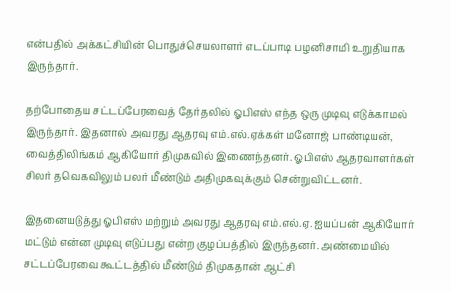என்பதில் அக்கட்சியின் பொதுச்செயலாளர் எடப்பாடி பழனிசாமி உறுதியாக இருந்தார்.

தற்போதைய சட்டப்பேரவைத் தேர்தலில் ஓபிஎஸ் எந்த ஒரு முடிவு எடுக்காமல் இருந்தார். இதனால் அவரது ஆதரவு எம்.எல்.ஏக்கள் மனோஜ் பாண்டியன், வைத்திலிங்கம் ஆகியோர் திமுகவில் இணைந்தனர். ஓபிஎஸ் ஆதரவாளர்கள் சிலர் தவெகவிலும் பலர் மீண்டும் அதிமுகவுக்கும் சென்றுவிட்டனர்.

இதனையடுத்து ஓபிஎஸ் மற்றும் அவரது ஆதரவு எம்.எல்.ஏ. ஐயப்பன் ஆகியோர் மட்டும் என்ன முடிவு எடுப்பது என்ற குழப்பத்தில் இருந்தனர். அண்மையில் சட்டப்பேரவை கூட்டத்தில் மீண்டும் திமுகதான் ஆட்சி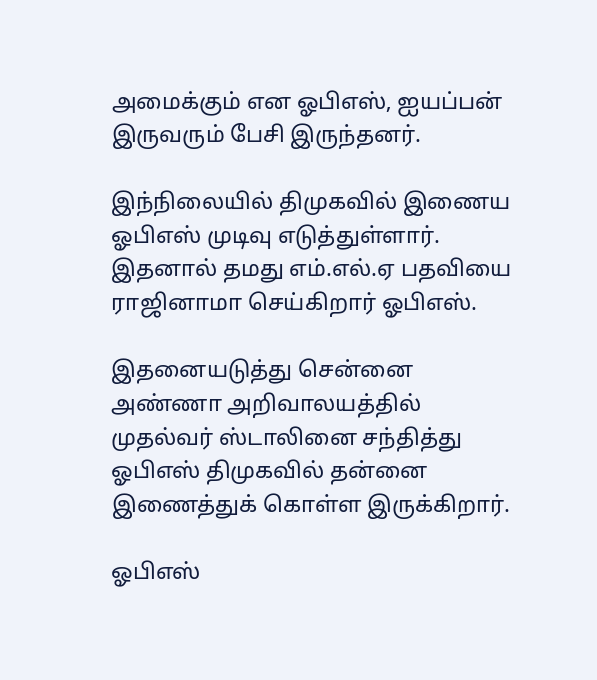அமைக்கும் என ஓபிஎஸ், ஐயப்பன் இருவரும் பேசி இருந்தனர்.

இந்நிலையில் திமுகவில் இணைய ஓபிஎஸ் முடிவு எடுத்துள்ளார். இதனால் தமது எம்.எல்.ஏ பதவியை ராஜினாமா செய்கிறார் ஓபிஎஸ்.

இதனையடுத்து சென்னை அண்ணா அறிவாலயத்தில் முதல்வர் ஸ்டாலினை சந்தித்து ஓபிஎஸ் திமுகவில் தன்னை இணைத்துக் கொள்ள இருக்கிறார்.

ஓபிஎஸ்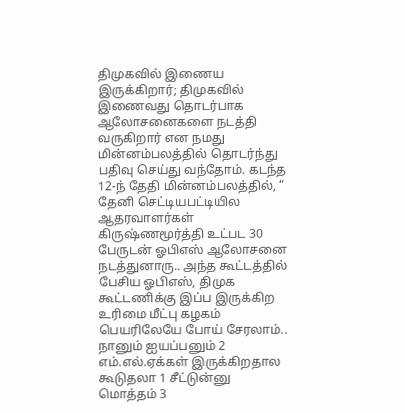திமுகவில் இணைய இருக்கிறார்; திமுகவில் இணைவது தொடர்பாக ஆலோசனைகளை நடத்தி வருகிறார் என நமது மின்னம்பலத்தில் தொடர்ந்து பதிவு செய்து வந்தோம். கடந்த 12-ந் தேதி மின்னம்பலத்தில், “ தேனி செட்டியபட்டியில ஆதரவாளர்கள் கிருஷ்ணமூர்த்தி உட்பட 30 பேருடன் ஓபிஎஸ் ஆலோசனை நடத்துனாரு.. அந்த கூட்டத்தில் பேசிய ஓபிஎஸ், திமுக கூட்டணிக்கு இப்ப இருக்கிற உரிமை மீட்பு கழகம் பெயரிலேயே போய் சேரலாம்.. நானும் ஐயப்பனும் 2 எம்.எல்.ஏக்கள் இருக்கிறதால கூடுதலா 1 சீட்டுன்னு மொத்தம் 3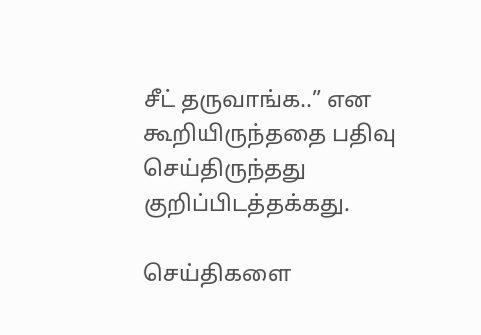சீட் தருவாங்க..” என கூறியிருந்ததை பதிவு செய்திருந்தது குறிப்பிடத்தக்கது.

செய்திகளை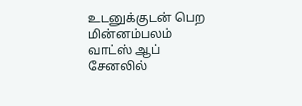உடனுக்குடன் பெற மின்னம்பலம் வாட்ஸ் ஆப் சேனலில்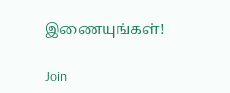இணையுங்கள்!

Join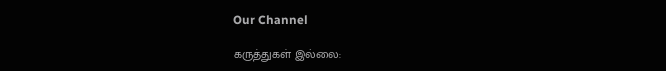Our Channel

கருத்துகள் இல்லை: